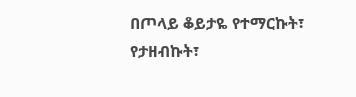በጦላይ ቆይታዬ የተማርኩት፣ የታዘብኩት፣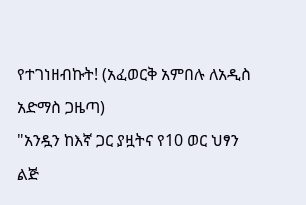የተገነዘብኩት! (አፈወርቅ አምበሉ ለአዲስ አድማስ ጋዜጣ)
"አንዷን ከእኛ ጋር ያዟትና የ10 ወር ህፃን ልጅ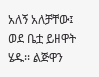አለኝ አለቻቸው፤ ወደ ቤቷ ይዘዋት ሄዱ፡፡ ልጅዋን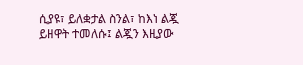ሲያዩ፣ ይለቋታል ስንል፣ ከእነ ልጇ ይዘዋት ተመለሱ፤ ልጇን እዚያው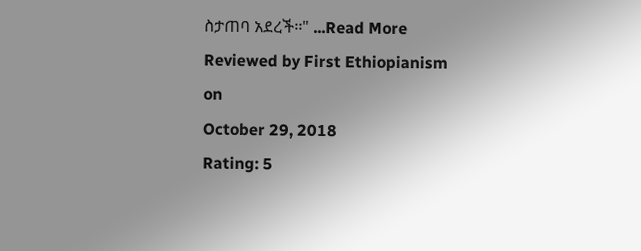ስታጠባ አደረች፡፡" ...Read More
Reviewed by First Ethiopianism
on
October 29, 2018
Rating: 5